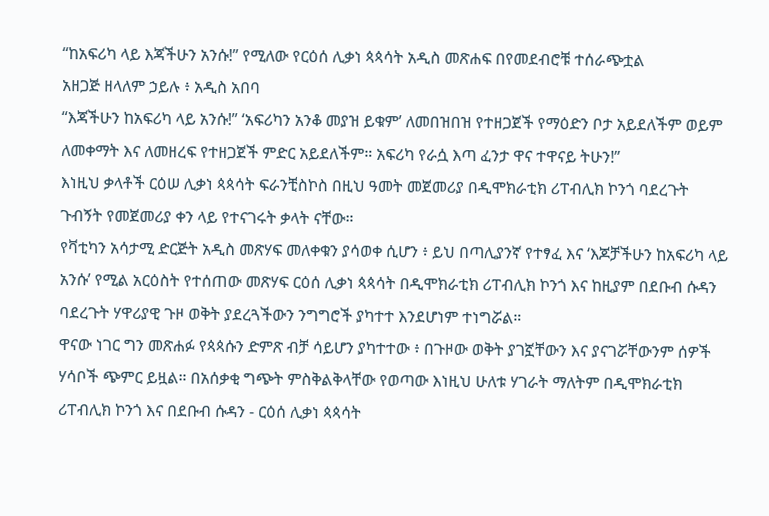“ከአፍሪካ ላይ እጃችሁን አንሱ!” የሚለው የርዕሰ ሊቃነ ጳጳሳት አዲስ መጽሐፍ በየመደብሮቹ ተሰራጭቷል
አዘጋጅ ዘላለም ኃይሉ ፥ አዲስ አበባ
“እጃችሁን ከአፍሪካ ላይ አንሱ!” ‘አፍሪካን አንቆ መያዝ ይቁም’ ለመበዝበዝ የተዘጋጀች የማዕድን ቦታ አይደለችም ወይም ለመቀማት እና ለመዘረፍ የተዘጋጀች ምድር አይደለችም። አፍሪካ የራሷ እጣ ፈንታ ዋና ተዋናይ ትሁን!”
እነዚህ ቃላቶች ርዕሠ ሊቃነ ጳጳሳት ፍራንቺስኮስ በዚህ ዓመት መጀመሪያ በዲሞክራቲክ ሪፐብሊክ ኮንጎ ባደረጉት ጉብኝት የመጀመሪያ ቀን ላይ የተናገሩት ቃላት ናቸው።
የቫቲካን አሳታሚ ድርጅት አዲስ መጽሃፍ መለቀቁን ያሳወቀ ሲሆን ፥ ይህ በጣሊያንኛ የተፃፈ እና ‘እጆቻችሁን ከአፍሪካ ላይ አንሱ’ የሚል አርዕስት የተሰጠው መጽሃፍ ርዕሰ ሊቃነ ጳጳሳት በዲሞክራቲክ ሪፐብሊክ ኮንጎ እና ከዚያም በደቡብ ሱዳን ባደረጉት ሃዋሪያዊ ጉዞ ወቅት ያደረጓችውን ንግግሮች ያካተተ እንደሆነም ተነግሯል።
ዋናው ነገር ግን መጽሐፉ የጳጳሱን ድምጽ ብቻ ሳይሆን ያካተተው ፥ በጉዞው ወቅት ያገኟቸውን እና ያናገሯቸውንም ሰዎች ሃሳቦች ጭምር ይዟል። በአሰቃቂ ግጭት ምስቅልቅላቸው የወጣው እነዚህ ሁለቱ ሃገራት ማለትም በዲሞክራቲክ ሪፐብሊክ ኮንጎ እና በደቡብ ሱዳን - ርዕሰ ሊቃነ ጳጳሳት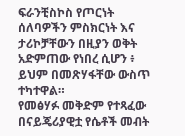ፍራንቺስኮስ የጦርነት ሰለባዎችን ምስክርነት እና ታሪኮቻቸውን በዚያን ወቅት አድምጠው የነበረ ሲሆን ፥ ይህም በመጽሃፋቸው ውስጥ ተካተዋል።
የመፅሃፉ መቅድም የተጻፈው በናይጄሪያዊቷ የሴቶች መብት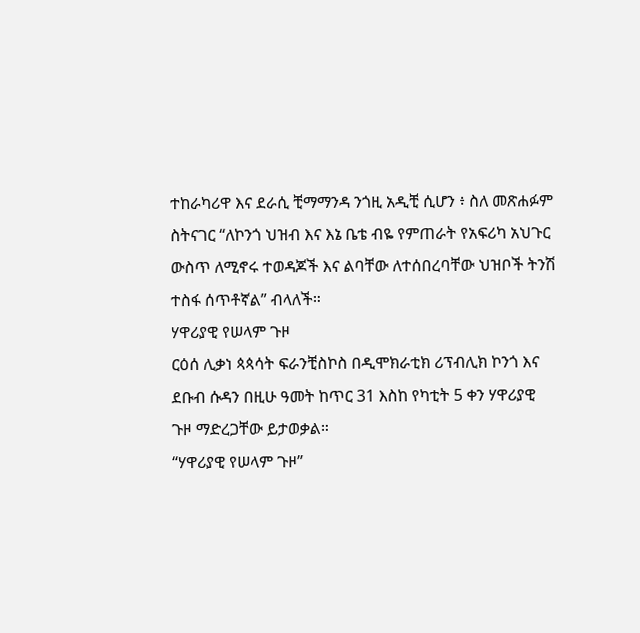ተከራካሪዋ እና ደራሲ ቺማማንዳ ንጎዚ አዲቺ ሲሆን ፥ ስለ መጽሐፉም ስትናገር “ለኮንጎ ህዝብ እና እኔ ቤቴ ብዬ የምጠራት የአፍሪካ አህጉር ውስጥ ለሚኖሩ ተወዳጆች እና ልባቸው ለተሰበረባቸው ህዝቦች ትንሽ ተስፋ ሰጥቶኛል” ብላለች።
ሃዋሪያዊ የሠላም ጉዞ
ርዕሰ ሊቃነ ጳጳሳት ፍራንቺስኮስ በዲሞክራቲክ ሪፕብሊክ ኮንጎ እና ደቡብ ሱዳን በዚሁ ዓመት ከጥር 31 እስከ የካቲት 5 ቀን ሃዋሪያዊ ጉዞ ማድረጋቸው ይታወቃል።
“ሃዋሪያዊ የሠላም ጉዞ”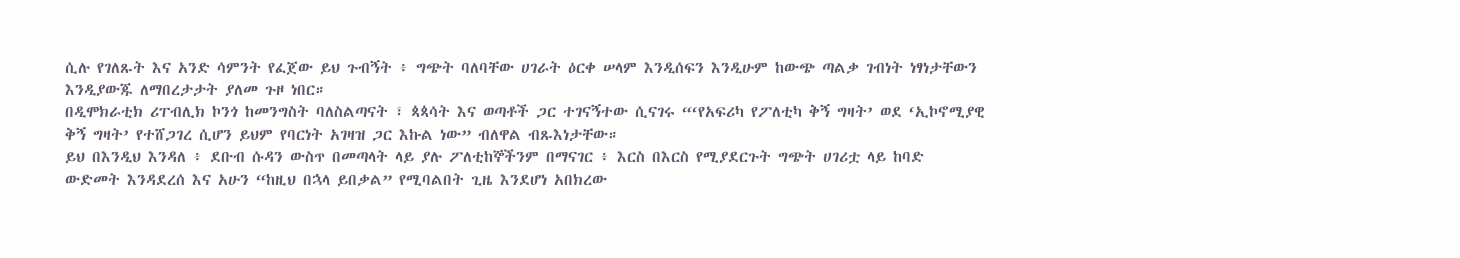ሲሉ የገለጹት እና አንድ ሳምንት የፈጀው ይህ ጉብኝት ፥ ግጭት ባለባቸው ሀገራት ዕርቀ ሠላም እንዲሰፍን እንዲሁም ከውጭ ጣልቃ ገብነት ነፃነታቸውን እንዲያውጁ ለማበረታታት ያለመ ጉዞ ነበር።
በዲሞክራቲክ ሪፐብሊክ ኮንጎ ከመንግስት ባለስልጣናት ፣ ጳጳሳት እና ወጣቶች ጋር ተገናኝተው ሲናገሩ “‘የአፍሪካ የፖለቲካ ቅኝ ግዛት’ ወደ ‘ኢኮኖሚያዊ ቅኝ ግዛት’ የተሸጋገረ ሲሆን ይህም የባርነት አገዛዝ ጋር እኩል ነው” ብለዋል ብጹእነታቸው።
ይህ በእንዲህ እንዳለ ፥ ደቡብ ሱዳን ውስጥ በመጣላት ላይ ያሉ ፖለቲከኞችንም በማናገር ፥ እርስ በእርስ የሚያደርጉት ግጭት ሀገሪቷ ላይ ከባድ ውድመት እንዳደረሰ እና አሁን “ከዚህ በኋላ ይበቃል” የሚባልበት ጊዜ እንደሆነ አበክረው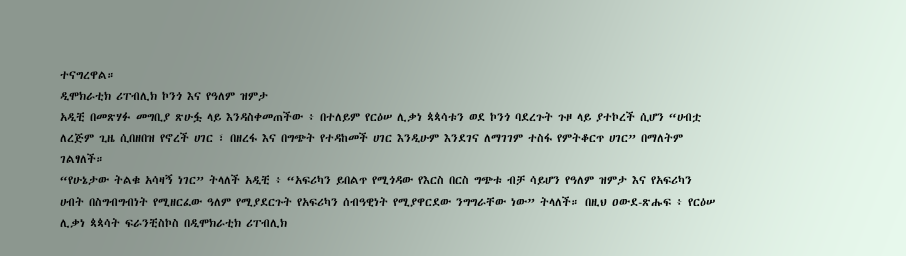ተናግረዋል።
ዲሞክራቲክ ሪፐብሊክ ኮንጎ እና የዓለም ዝምታ
አዲቺ በመጽሃፉ መግቢያ ጽሁፏ ላይ እንዳስቀመጠችው ፥ በተለይም የርዕሠ ሊቃነ ጳጳሳቱን ወደ ኮንጎ ባደረጉት ጉዞ ላይ ያተኮረች ሲሆን “ሀብቷ ለረጅም ጊዜ ሲበዘበዝ የኖረች ሀገር ፣ በዘረፋ እና በግጭት የተዳከመች ሀገር እንዲሁም እንደገና ለማገገም ተስፋ የምትቆርጥ ሀገር” በማለትም ገልፃለች።
“የሁኔታው ትልቁ አሳዛኝ ነገር” ትላለች አዲቺ ፥ “አፍሪካን ይበልጥ የሚጎዳው የእርስ በርስ ግጭቱ ብቻ ሳይሆን የዓለም ዝምታ እና የአፍሪካን ሀብት በስግብግብነት የሚዘርፈው ዓለም የሚያደርጉት የአፍሪካን ሰብዓዊነት የሚያዋርደው ንግግራቸው ነው” ትላለች። በዚህ ዐውደ-ጽሑፍ ፥ የርዕሠ ሊቃነ ጳጳሳት ፍራንቺስኮስ በዲሞክራቲክ ሪፐብሊክ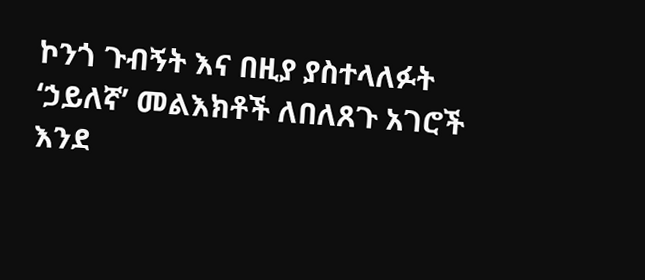ኮንጎ ጉብኝት እና በዚያ ያስተላለፉት ‘ኃይለኛ’ መልእክቶች ለበለጸጉ አገሮች እንደ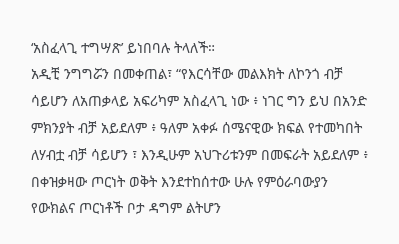‘አስፈላጊ ተግሣጽ’ ይነበባሉ ትላለች።
አዲቺ ንግግሯን በመቀጠል፣ “የእርሳቸው መልእክት ለኮንጎ ብቻ ሳይሆን ለአጠቃላይ አፍሪካም አስፈላጊ ነው ፥ ነገር ግን ይህ በአንድ ምክንያት ብቻ አይደለም ፥ ዓለም አቀፉ ሰሜናዊው ክፍል የተመካበት ለሃብቷ ብቻ ሳይሆን ፣ እንዲሁም አህጉሪቱንም በመፍራት አይደለም ፥ በቀዝቃዛው ጦርነት ወቅት እንደተከሰተው ሁሉ የምዕራባውያን የውክልና ጦርነቶች ቦታ ዳግም ልትሆን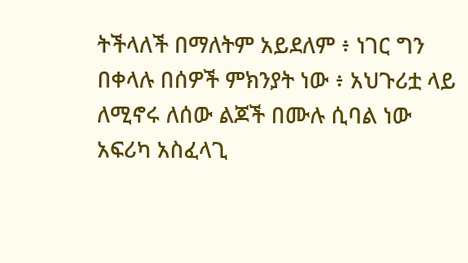ትችላለች በማለትም አይደለም ፥ ነገር ግን በቀላሉ በሰዎች ምክንያት ነው ፥ አህጉሪቷ ላይ ለሚኖሩ ለሰው ልጆች በሙሉ ሲባል ነው አፍሪካ አስፈላጊ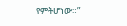የምትሆነው።”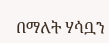በማለት ሃሳቧን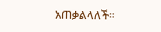አጠቃልላለች።